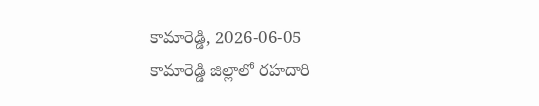కామారెడ్డి, 2026-06-05
కామారెడ్డి జిల్లాలో రహదారి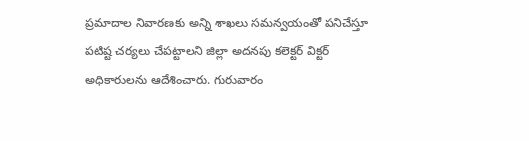ప్రమాదాల నివారణకు అన్ని శాఖలు సమన్వయంతో పనిచేస్తూ పటిష్ట చర్యలు చేపట్టాలని జిల్లా అదనపు కలెక్టర్ విక్టర్ అధికారులను ఆదేశించారు. గురువారం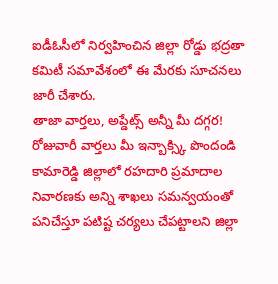ఐడీఓసీలో నిర్వహించిన జిల్లా రోడ్డు భద్రతా కమిటీ సమావేశంలో ఈ మేరకు సూచనలు జారీ చేశారు.
తాజా వార్తలు, అప్డేట్స్ అన్నీ మీ దగ్గర!
రోజువారీ వార్తలు మీ ఇన్బాక్స్కి పొందండి
కామారెడ్డి జిల్లాలో రహదారి ప్రమాదాల నివారణకు అన్ని శాఖలు సమన్వయంతో పనిచేస్తూ పటిష్ట చర్యలు చేపట్టాలని జిల్లా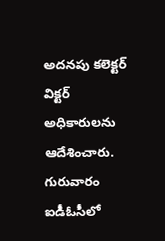అదనపు కలెక్టర్ విక్టర్ అధికారులను ఆదేశించారు. గురువారం ఐడీఓసీలో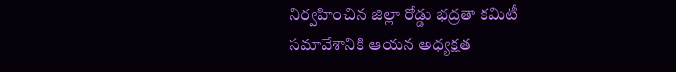నిర్వహించిన జిల్లా రోడ్డు భద్రతా కమిటీ సమావేశానికి ఆయన అధ్యక్షత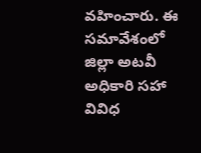వహించారు. ఈ సమావేశంలో జిల్లా అటవీ అధికారి సహా వివిధ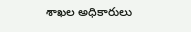శాఖల అధికారులు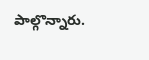పాల్గొన్నారు.